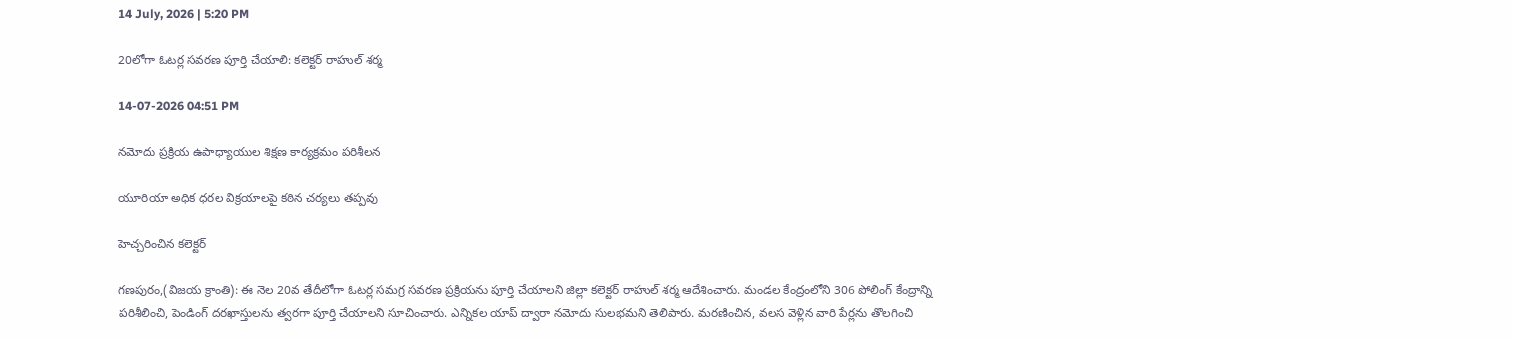14 July, 2026 | 5:20 PM

20లోగా ఓటర్ల సవరణ పూర్తి చేయాలి: కలెక్టర్ రాహుల్ శర్మ

14-07-2026 04:51 PM

నమోదు ప్రక్రియ ఉపాధ్యాయుల శిక్షణ కార్యక్రమం పరిశీలన

యూరియా అధిక ధరల విక్రయాలపై కఠిన చర్యలు తప్పవు

హెచ్చరించిన కలెక్టర్

గణపురం,(విజయ క్రాంతి): ఈ నెల 20వ తేదీలోగా ఓటర్ల సమగ్ర సవరణ ప్రక్రియను పూర్తి చేయాలని జిల్లా కలెక్టర్ రాహుల్ శర్మ ఆదేశించారు. మండల కేంద్రంలోని 306 పోలింగ్ కేంద్రాన్ని పరిశీలించి, పెండింగ్ దరఖాస్తులను త్వరగా పూర్తి చేయాలని సూచించారు. ఎన్నికల యాప్ ద్వారా నమోదు సులభమని తెలిపారు. మరణించిన, వలస వెళ్లిన వారి పేర్లను తొలగించి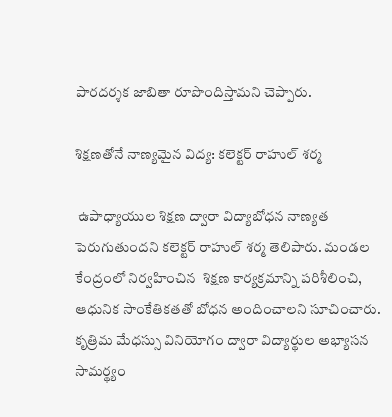పారదర్శక జాబితా రూపొందిస్తామని చెప్పారు.

శిక్షణతోనే నాణ్యమైన విద్య: కలెక్టర్ రాహుల్ శర్మ

 ఉపాధ్యాయుల శిక్షణ ద్వారా విద్యాబోధన నాణ్యత పెరుగుతుందని కలెక్టర్ రాహుల్ శర్మ తెలిపారు. మండల కేంద్రంలో నిర్వహించిన  శిక్షణ కార్యక్రమాన్ని పరిశీలించి, ఆధునిక సాంకేతికతతో బోధన అందించాలని సూచించారు. కృత్రిమ మేధస్సు వినియోగం ద్వారా విద్యార్థుల అభ్యాసన సామర్థ్యం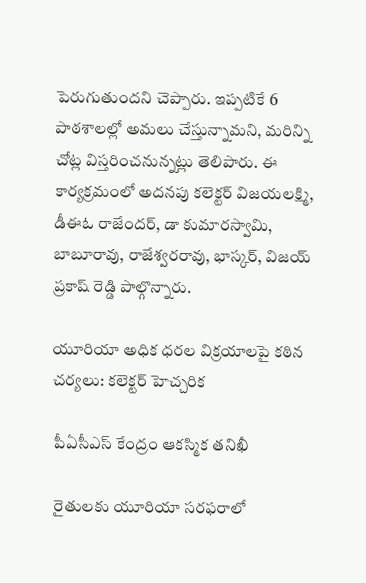పెరుగుతుందని చెప్పారు. ఇప్పటికే 6 పాఠశాలల్లో అమలు చేస్తున్నామని, మరిన్ని చోట్ల విస్తరించనున్నట్లు తెలిపారు. ఈ కార్యక్రమంలో అదనపు కలెక్టర్ విజయలక్ష్మి, డీఈఓ రాజేందర్, డా కుమారస్వామి, బాబూరావు, రాజేశ్వరరావు, భాస్కర్, విజయ్ ప్రకాష్ రెడ్డి పాల్గొన్నారు.

యూరియా అధిక ధరల విక్రయాలపై కఠిన చర్యలు: కలెక్టర్ హెచ్చరిక

 పీఏసీఎస్ కేంద్రం ఆకస్మిక తనిఖీ

 రైతులకు యూరియా సరఫరాలో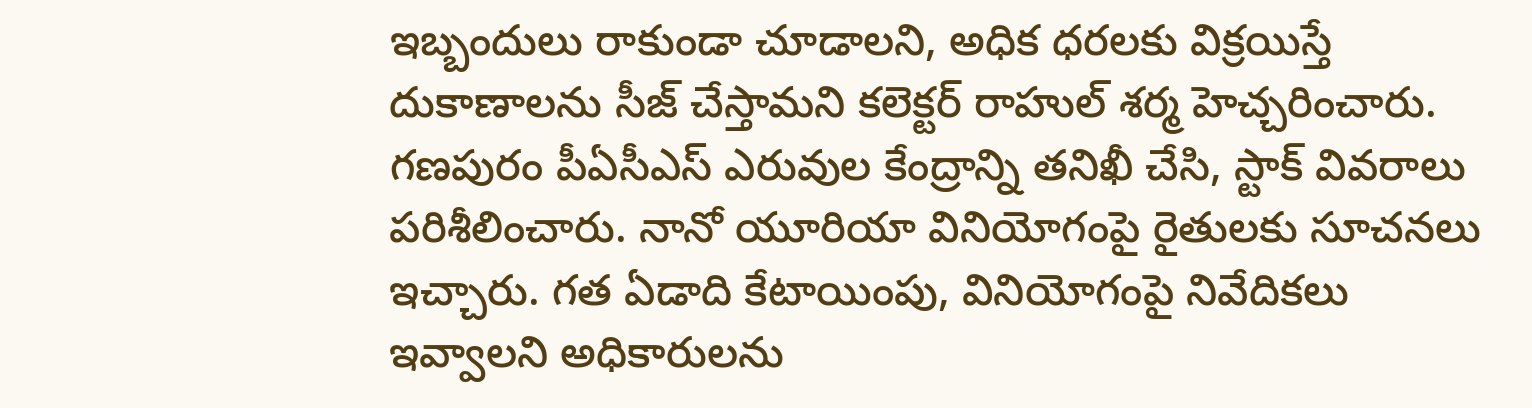ఇబ్బందులు రాకుండా చూడాలని, అధిక ధరలకు విక్రయిస్తే దుకాణాలను సీజ్ చేస్తామని కలెక్టర్ రాహుల్ శర్మ హెచ్చరించారు. గణపురం పీఏసీఎస్ ఎరువుల కేంద్రాన్ని తనిఖీ చేసి, స్టాక్ వివరాలు పరిశీలించారు. నానో యూరియా వినియోగంపై రైతులకు సూచనలు ఇచ్చారు. గత ఏడాది కేటాయింపు, వినియోగంపై నివేదికలు ఇవ్వాలని అధికారులను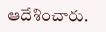ఆదేశించారు.